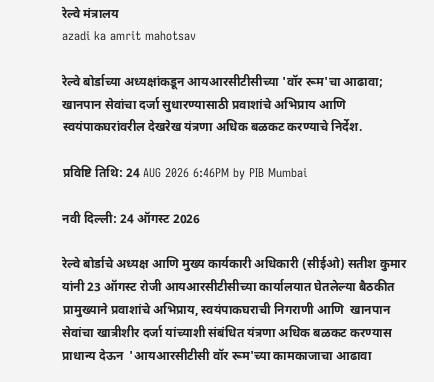रेल्वे मंत्रालय
azadi ka amrit mahotsav

रेल्वे बोर्डाच्या अध्यक्षांकडून आयआरसीटीसीच्या 'वॉर रूम'चा आढावा; खानपान सेवांचा दर्जा सुधारण्यासाठी प्रवाशांचे अभिप्राय आणि स्वयंपाकघरांवरील देखरेख यंत्रणा अधिक बळकट करण्याचे निर्देश.

प्रविष्टि तिथि: 24 AUG 2026 6:46PM by PIB Mumbai

नवी दिल्ली: 24 ऑगस्ट 2026

रेल्वे बोर्डाचे अध्यक्ष आणि मुख्य कार्यकारी अधिकारी (सीईओ) सतीश कुमार यांनी 23 ऑगस्ट रोजी आयआरसीटीसीच्या कार्यालयात घेतलेल्या बैठकीत प्रामुख्याने प्रवाशांचे अभिप्राय, स्वयंपाकघराची निगराणी आणि  खानपान सेवांचा खात्रीशीर दर्जा यांच्याशी संबंधित यंत्रणा अधिक बळकट करण्यास प्राधान्य देऊन  'आयआरसीटीसी वॉर रूम'च्या कामकाजाचा आढावा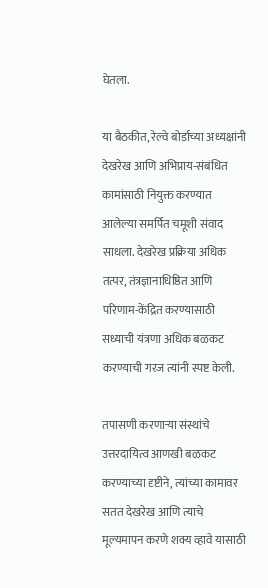घेतला.

या बैठकीत, रेल्वे बोर्डाच्या अध्यक्षांनी देखरेख आणि अभिप्राय-संबंधित कामांसाठी नियुक्त करण्यात आलेल्या समर्पित चमूशी संवाद साधला. देखरेख प्रक्रिया अधिक तत्पर, तंत्रज्ञानाधिष्ठित आणि परिणाम-केंद्रित करण्यासाठी सध्याची यंत्रणा अधिक बळकट करण्याची गरज त्यांनी स्पष्ट केली.

तपासणी करणाऱ्या संस्थांचे उत्तरदायित्व आणखी बळकट करण्याच्या दृष्टीने, त्यांच्या कामावर सतत देखरेख आणि त्याचे मूल्यमापन करणे शक्य व्हावे यासाठी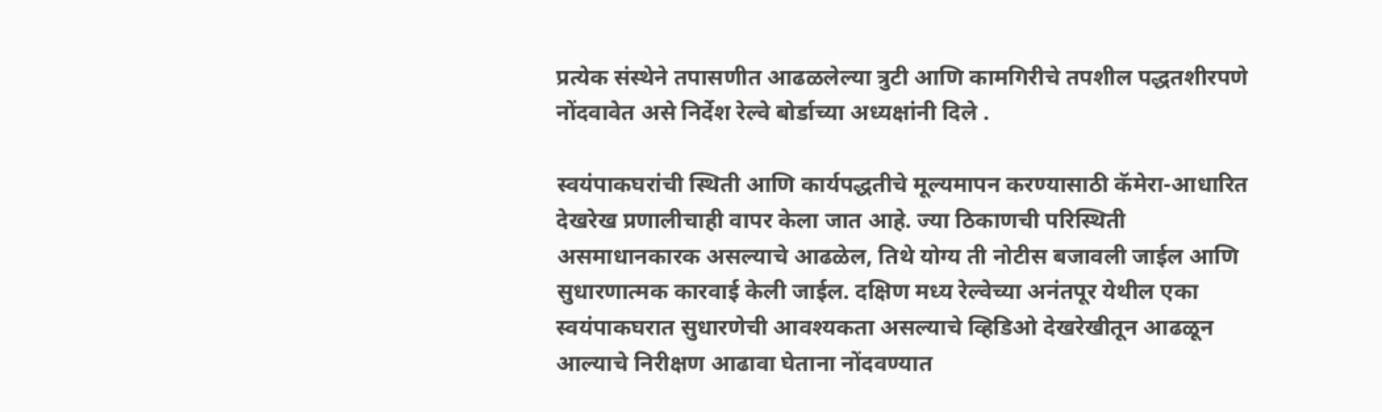प्रत्येक संस्थेने तपासणीत आढळलेल्या त्रुटी आणि कामगिरीचे तपशील पद्धतशीरपणे नोंदवावेत असे निर्देश रेल्वे बोर्डाच्या अध्यक्षांनी दिले .

स्वयंपाकघरांची स्थिती आणि कार्यपद्धतीचे मूल्यमापन करण्यासाठी कॅमेरा-आधारित देखरेख प्रणालीचाही वापर केला जात आहे. ज्या ठिकाणची परिस्थिती असमाधानकारक असल्याचे आढळेल, तिथे योग्य ती नोटीस बजावली जाईल आणि सुधारणात्मक कारवाई केली जाईल. दक्षिण मध्य रेल्वेच्या अनंतपूर येथील एका स्वयंपाकघरात सुधारणेची आवश्यकता असल्याचे व्हिडिओ देखरेखीतून आढळून आल्याचे निरीक्षण आढावा घेताना नोंदवण्यात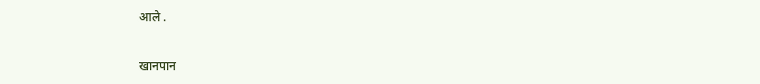आले .

खानपान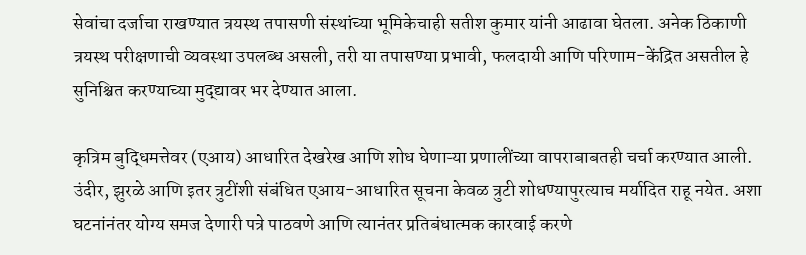सेवांचा दर्जाचा राखण्यात त्रयस्थ तपासणी संस्थांच्या भूमिकेचाही सतीश कुमार यांनी आढावा घेतला. अनेक ठिकाणी त्रयस्थ परीक्षणाची व्यवस्था उपलब्ध असली, तरी या तपासण्या प्रभावी, फलदायी आणि परिणाम-केंद्रित असतील हे सुनिश्चित करण्याच्या मुद्द्यावर भर देण्यात आला.

कृत्रिम बुद्धिमत्तेवर (एआय) आधारित देखरेख आणि शोध घेणाऱ्या प्रणालींच्या वापराबाबतही चर्चा करण्यात आली. उंदीर, झुरळे आणि इतर त्रुटींशी संबंधित एआय-आधारित सूचना केवळ त्रुटी शोधण्यापुरत्याच मर्यादित राहू नयेत. अशा घटनांनंतर योग्य समज देणारी पत्रे पाठवणे आणि त्यानंतर प्रतिबंधात्मक कारवाई करणे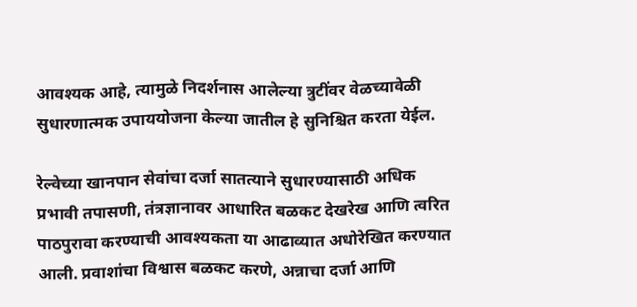आवश्यक आहे, त्यामुळे निदर्शनास आलेल्या त्रुटींवर वेळच्यावेळी सुधारणात्मक उपाययोजना केल्या जातील हे सुनिश्चित करता येईल.

रेल्वेच्या खानपान सेवांचा दर्जा सातत्याने सुधारण्यासाठी अधिक प्रभावी तपासणी, तंत्रज्ञानावर आधारित बळकट देखरेख आणि त्वरित पाठपुरावा करण्याची आवश्यकता या आढाव्यात अधोरेखित करण्यात आली. प्रवाशांचा विश्वास बळकट करणे, अन्नाचा दर्जा आणि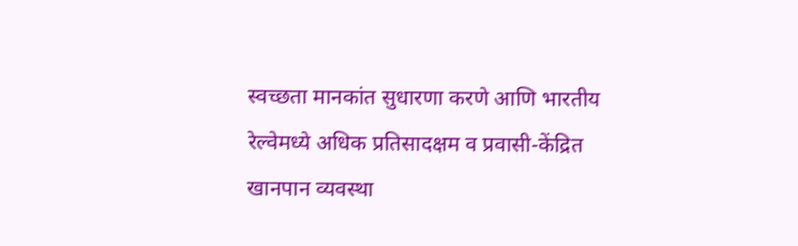स्वच्छता मानकांत सुधारणा करणे आणि भारतीय रेल्वेमध्ये अधिक प्रतिसादक्षम व प्रवासी-केंद्रित खानपान व्यवस्था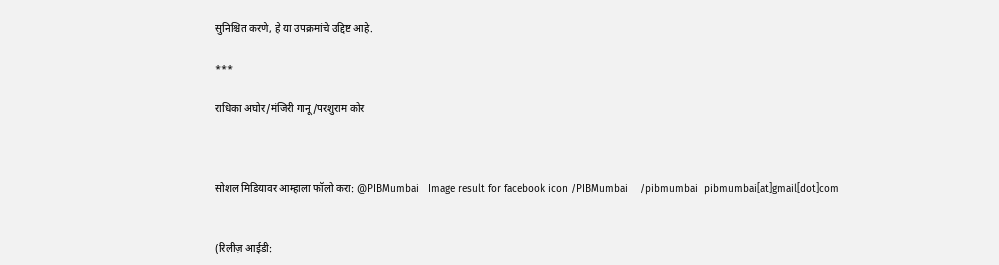सुनिश्चित करणे, हे या उपक्रमांचे उद्दिष्ट आहे.

***

राधिका अघोर/मंजिरी गानू/परशुराम कोर



सोशल मिडियावर आम्हाला फॉलो करा: @PIBMumbai   Image result for facebook icon /PIBMumbai    /pibmumbai  pibmumbai[at]gmail[dot]com


(रिलीज़ आईडी: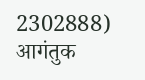2302888) आगंतुक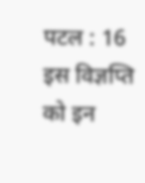पटल : 16
इस विज्ञप्ति को इन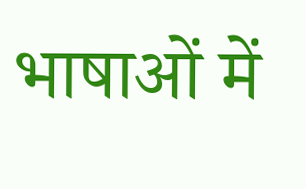भाषाओं में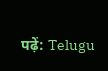पढ़ें: Telugu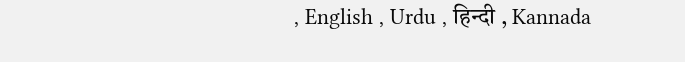, English , Urdu , हिन्दी , Kannada